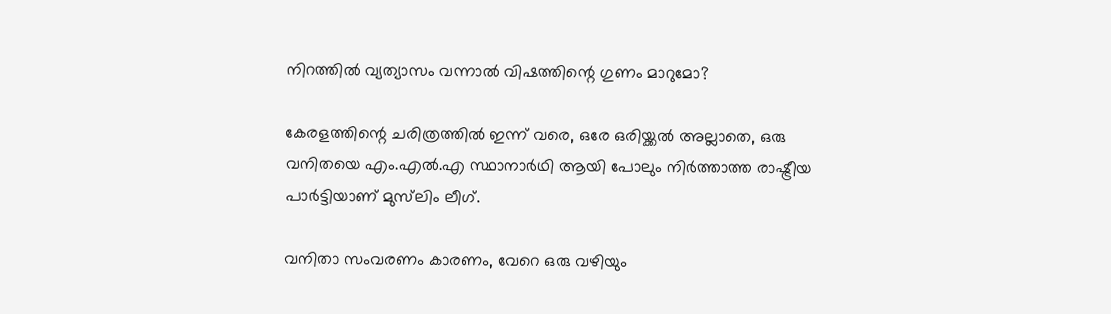നിറത്തിൽ വ്യത്യാസം വന്നാൽ വിഷത്തിന്റെ ഗുണം മാറുമോ?

കേരളത്തിന്റെ ചരിത്രത്തിൽ ഇന്ന് വരെ, ഒരേ ഒരിയ്ക്കൽ അല്ലാതെ, ഒരു വനിതയെ എം.എൽ.എ സ്ഥാനാർഥി ആയി പോലും നിർത്താത്ത രാഷ്ട്രീയ പാർട്ടിയാണ് മുസ്‌ലിം ലീഗ്.

വനിതാ സംവരണം കാരണം, വേറെ ഒരു വഴിയും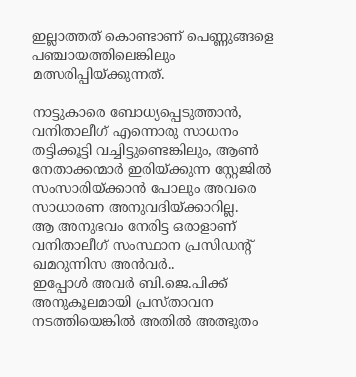ഇല്ലാത്തത് കൊണ്ടാണ് പെണ്ണുങ്ങളെ പഞ്ചായത്തിലെങ്കിലും മത്സരിപ്പിയ്ക്കുന്നത്.

നാട്ടുകാരെ ബോധ്യപ്പെടുത്താൻ, വനിതാലീഗ് എന്നൊരു സാധനം തട്ടിക്കൂട്ടി വച്ചിട്ടുണ്ടെങ്കിലും, ആൺ നേതാക്കന്മാർ ഇരിയ്ക്കുന്ന സ്റ്റേജിൽ സംസാരിയ്ക്കാൻ പോലും അവരെ സാധാരണ അനുവദിയ്ക്കാറില്ല.
ആ അനുഭവം നേരിട്ട ഒരാളാണ് വനിതാലീഗ് സംസ്ഥാന പ്രസിഡന്റ് ഖമറുന്നിസ അന്‍വര്‍..
ഇപ്പോൾ അവർ ബി.ജെ.പിക്ക് അനുകൂലമായി പ്രസ്താവന നടത്തിയെങ്കിൽ അതിൽ അത്ഭുതം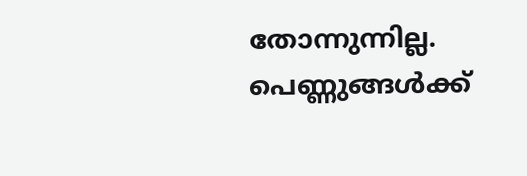തോന്നുന്നില്ല.
പെണ്ണുങ്ങൾക്ക്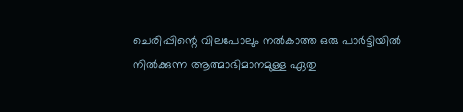ചെരിപ്പിന്റെ വിലപോലും നൽകാത്ത ഒരു പാർട്ടിയിൽ നിൽക്കുന്ന ആത്മാഭിമാനമുള്ള ഏതു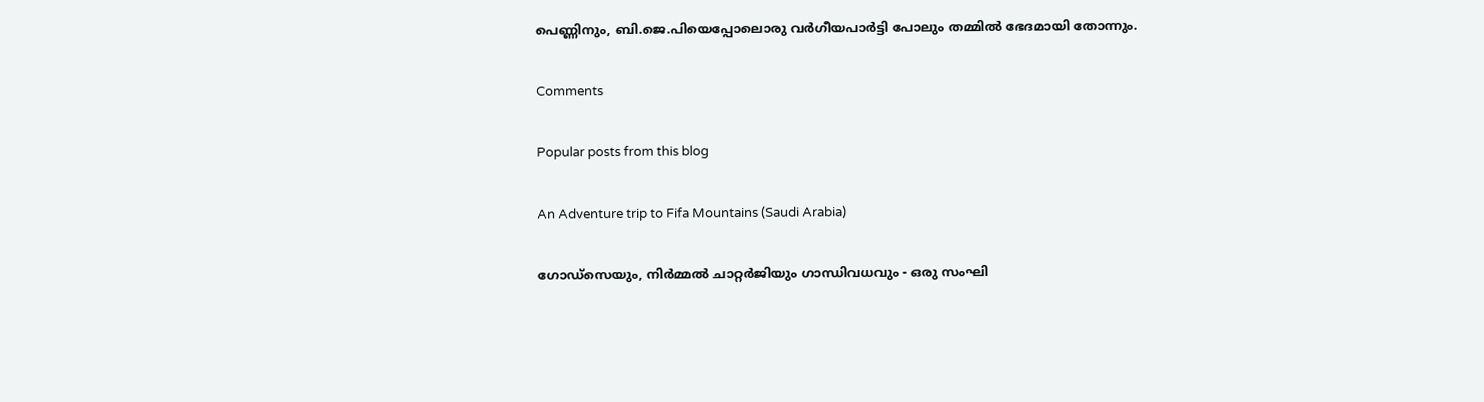പെണ്ണിനും, ബി.ജെ.പിയെപ്പോലൊരു വർഗീയപാർട്ടി പോലും തമ്മിൽ ഭേദമായി തോന്നും.

Comments

Popular posts from this blog

An Adventure trip to Fifa Mountains (Saudi Arabia)

ഗോഡ്‌സെയും, നിർമ്മൽ ചാറ്റർജിയും ഗാന്ധിവധവും - ഒരു സംഘി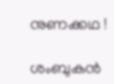നുണക്കഥ !

ശംബുകൻ